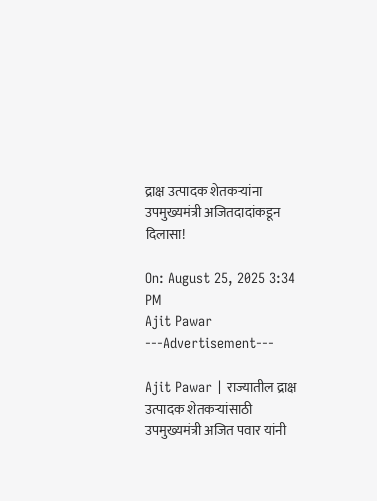द्राक्ष उत्पादक शेतकऱ्यांना उपमुख्यमंत्री अजितदादांकडून दिलासा!

On: August 25, 2025 3:34 PM
Ajit Pawar
---Advertisement---

Ajit Pawar | राज्यातील द्राक्ष उत्पादक शेतकऱ्यांसाठी उपमुख्यमंत्री अजित पवार यांनी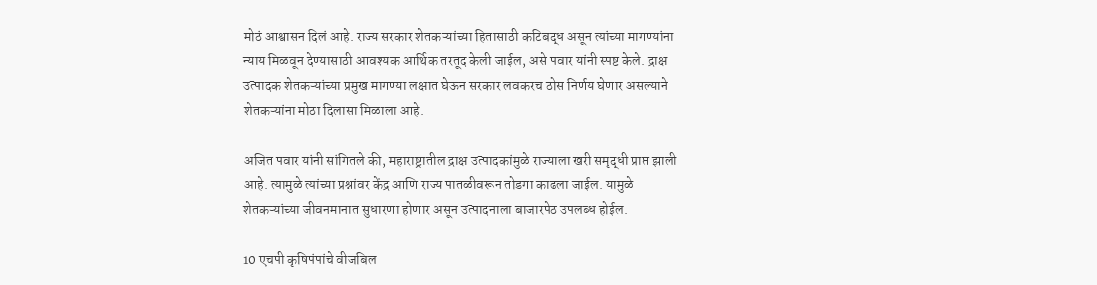मोठं आश्वासन दिलं आहे. राज्य सरकार शेतकऱ्यांच्या हितासाठी कटिबद्ध असून त्यांच्या मागण्यांना न्याय मिळवून देण्यासाठी आवश्यक आर्थिक तरतूद केली जाईल, असे पवार यांनी स्पष्ट केले. द्राक्ष उत्पादक शेतकऱ्यांच्या प्रमुख मागण्या लक्षात घेऊन सरकार लवकरच ठोस निर्णय घेणार असल्याने शेतकऱ्यांना मोठा दिलासा मिळाला आहे.

अजित पवार यांनी सांगितले की, महाराष्ट्रातील द्राक्ष उत्पादकांमुळे राज्याला खरी समृद्धी प्राप्त झाली आहे. त्यामुळे त्यांच्या प्रश्नांवर केंद्र आणि राज्य पातळीवरून तोडगा काढला जाईल. यामुळे शेतकऱ्यांच्या जीवनमानात सुधारणा होणार असून उत्पादनाला बाजारपेठ उपलब्ध होईल.

10 एचपी कृषिपंपांचे वीजबिल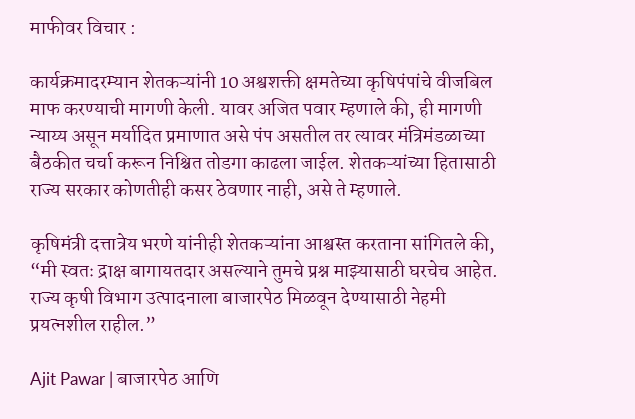माफीवर विचार :

कार्यक्रमादरम्यान शेतकऱ्यांनी 10 अश्वशक्ती क्षमतेच्या कृषिपंपांचे वीजबिल माफ करण्याची मागणी केली. यावर अजित पवार म्हणाले की, ही मागणी न्याय्य असून मर्यादित प्रमाणात असे पंप असतील तर त्यावर मंत्रिमंडळाच्या बैठकीत चर्चा करून निश्चित तोडगा काढला जाईल. शेतकऱ्यांच्या हितासाठी राज्य सरकार कोणतीही कसर ठेवणार नाही, असे ते म्हणाले.

कृषिमंत्री दत्तात्रेय भरणे यांनीही शेतकऱ्यांना आश्वस्त करताना सांगितले की, “मी स्वतः द्राक्ष बागायतदार असल्याने तुमचे प्रश्न माझ्यासाठी घरचेच आहेत. राज्य कृषी विभाग उत्पादनाला बाजारपेठ मिळवून देण्यासाठी नेहमी प्रयत्नशील राहील.”

Ajit Pawar | बाजारपेठ आणि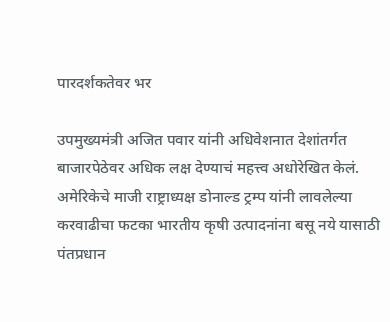पारदर्शकतेवर भर

उपमुख्यमंत्री अजित पवार यांनी अधिवेशनात देशांतर्गत बाजारपेठेवर अधिक लक्ष देण्याचं महत्त्व अधोरेखित केलं. अमेरिकेचे माजी राष्ट्राध्यक्ष डोनाल्ड ट्रम्प यांनी लावलेल्या करवाढीचा फटका भारतीय कृषी उत्पादनांना बसू नये यासाठी पंतप्रधान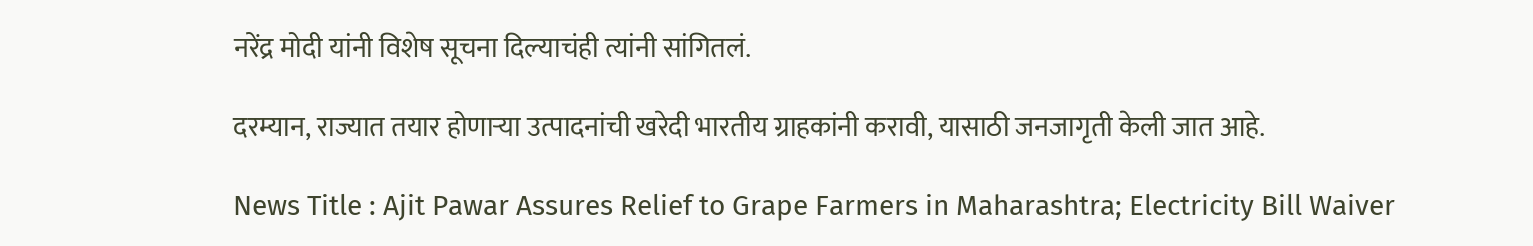नरेंद्र मोदी यांनी विशेष सूचना दिल्याचंही त्यांनी सांगितलं.

दरम्यान, राज्यात तयार होणाऱ्या उत्पादनांची खरेदी भारतीय ग्राहकांनी करावी, यासाठी जनजागृती केली जात आहे.

News Title : Ajit Pawar Assures Relief to Grape Farmers in Maharashtra; Electricity Bill Waiver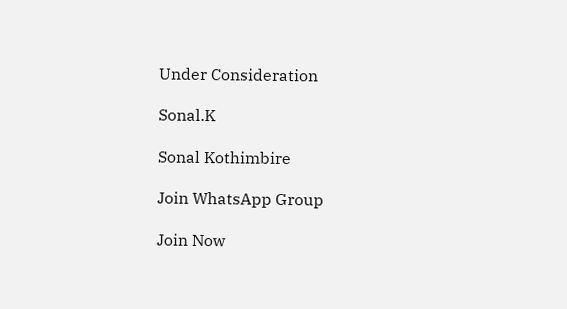Under Consideration

Sonal.K

Sonal Kothimbire

Join WhatsApp Group

Join Now